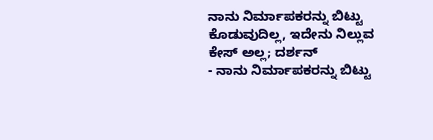ನಾನು ನಿರ್ಮಾಪಕರನ್ನು ಬಿಟ್ಟು ಕೊಡುವುದಿಲ್ಲ, ಇದೇನು ನಿಲ್ಲುವ ಕೇಸ್ ಅಲ್ಲ; ದರ್ಶನ್
- ನಾನು ನಿರ್ಮಾಪಕರನ್ನು ಬಿಟ್ಟು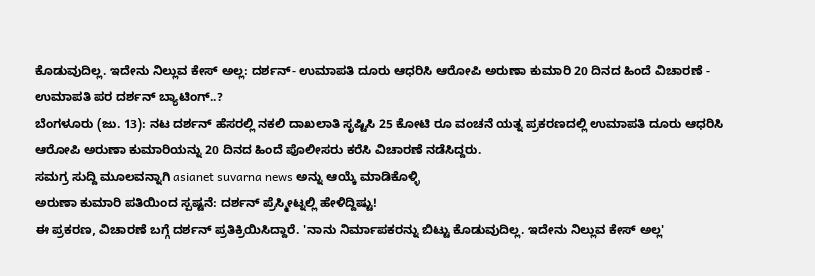ಕೊಡುವುದಿಲ್ಲ. ಇದೇನು ನಿಲ್ಲುವ ಕೇಸ್ ಅಲ್ಲ: ದರ್ಶನ್- ಉಮಾಪತಿ ದೂರು ಆಧರಿಸಿ ಆರೋಪಿ ಅರುಣಾ ಕುಮಾರಿ 20 ದಿನದ ಹಿಂದೆ ವಿಚಾರಣೆ - ಉಮಾಪತಿ ಪರ ದರ್ಶನ್ ಬ್ಯಾಟಿಂಗ್..?
ಬೆಂಗಳೂರು (ಜು. 13): ನಟ ದರ್ಶನ್ ಹೆಸರಲ್ಲಿ ನಕಲಿ ದಾಖಲಾತಿ ಸೃಷ್ಟಿಸಿ 25 ಕೋಟಿ ರೂ ವಂಚನೆ ಯತ್ನ ಪ್ರಕರಣದಲ್ಲಿ ಉಮಾಪತಿ ದೂರು ಆಧರಿಸಿ ಆರೋಪಿ ಅರುಣಾ ಕುಮಾರಿಯನ್ನು 20 ದಿನದ ಹಿಂದೆ ಪೊಲೀಸರು ಕರೆಸಿ ವಿಚಾರಣೆ ನಡೆಸಿದ್ದರು.
ಸಮಗ್ರ ಸುದ್ದಿ ಮೂಲವನ್ನಾಗಿ asianet suvarna news ಅನ್ನು ಆಯ್ಕೆ ಮಾಡಿಕೊಳ್ಳಿ
ಅರುಣಾ ಕುಮಾರಿ ಪತಿಯಿಂದ ಸ್ಪಷ್ಟನೆ: ದರ್ಶನ್ ಪ್ರೆಸ್ಮೀಟ್ನಲ್ಲಿ ಹೇಳಿದ್ದಿಷ್ಟು!
ಈ ಪ್ರಕರಣ, ವಿಚಾರಣೆ ಬಗ್ಗೆ ದರ್ಶನ್ ಪ್ರತಿಕ್ರಿಯಿಸಿದ್ದಾರೆ. 'ನಾನು ನಿರ್ಮಾಪಕರನ್ನು ಬಿಟ್ಟು ಕೊಡುವುದಿಲ್ಲ. ಇದೇನು ನಿಲ್ಲುವ ಕೇಸ್ ಅಲ್ಲ'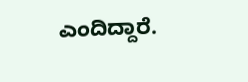ಎಂದಿದ್ದಾರೆ.